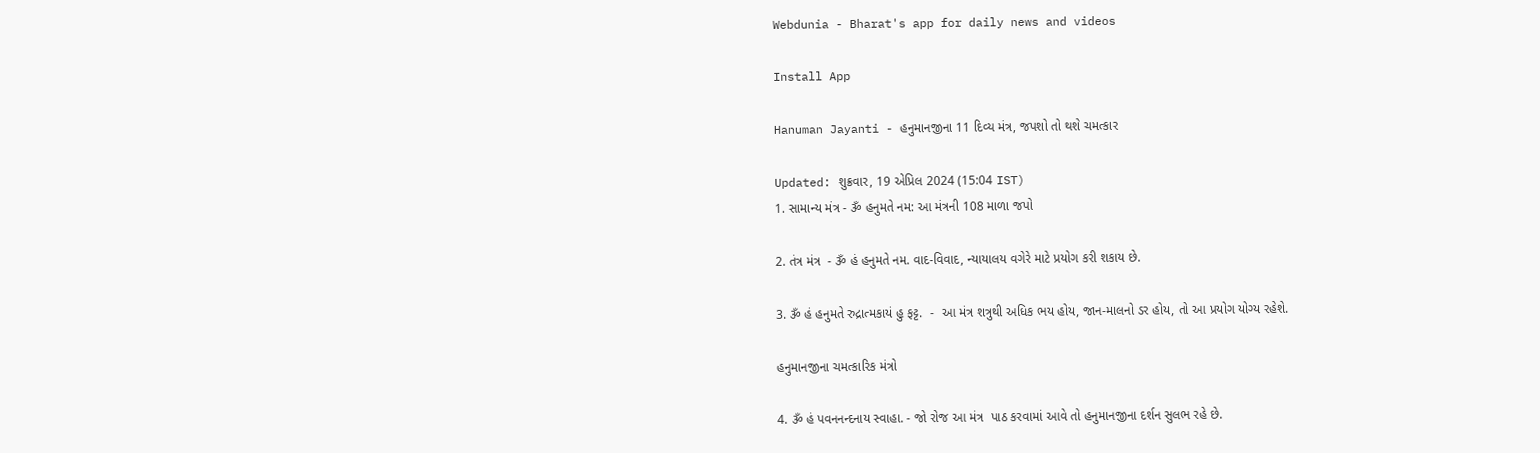Webdunia - Bharat's app for daily news and videos

Install App

Hanuman Jayanti - હનુમાનજીના 11 દિવ્ય મંત્ર, જપશો તો થશે ચમત્કાર

Updated: શુક્રવાર, 19 એપ્રિલ 2024 (15:04 IST)
1. સામાન્ય મંત્ર - ૐ હનુમતે નમ: આ મંત્રની 108 માળા જપો

2. તંત્ર મંત્ર  - ૐ હં હનુમતે નમ. વાદ-વિવાદ, ન્યાયાલય વગેરે માટે પ્રયોગ કરી શકાય છે.

3. ૐ હં હનુમતે રુદ્રાત્મકાયં હુ ફટ્ટ.  -  આ મંત્ર શત્રુથી અધિક ભય હોય, જાન-માલનો ડર હોય, તો આ પ્રયોગ યોગ્ય રહેશે.

હનુમાનજીના ચમત્કારિક મંત્રો

4. ૐ હં પવનનન્દનાય સ્વાહા. - જો રોજ આ મંત્ર  પાઠ કરવામાં આવે તો હનુમાનજીના દર્શન સુલભ રહે છે.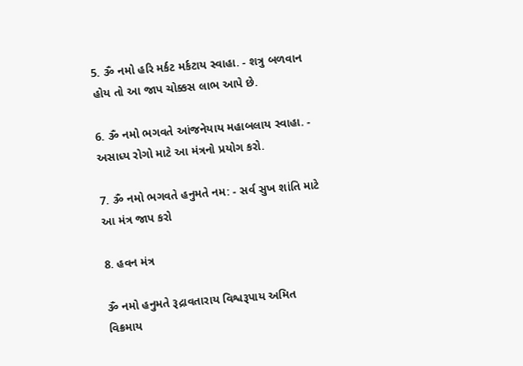5. ૐ નમો હરિ મર્કટ મર્કટાય સ્વાહા. - શત્રુ બળવાન હોય તો આ જાપ ચોક્કસ લાભ આપે છે.

6. ૐ નમો ભગવતે આંજનેયાય મહાબલાય સ્વાહા. - અસાધ્ય રોગો માટે આ મંત્રનો પ્રયોગ કરો.

7. ૐ નમો ભગવતે હનુમતે નમ: - સર્વ સુખ શાંતિ માટે આ મંત્ર જાપ કરો

8. હવન મંત્ર

ૐ નમો હનુમતે રૂદ્રાવતારાય વિશ્વરૂપાય અમિત વિક્રમાય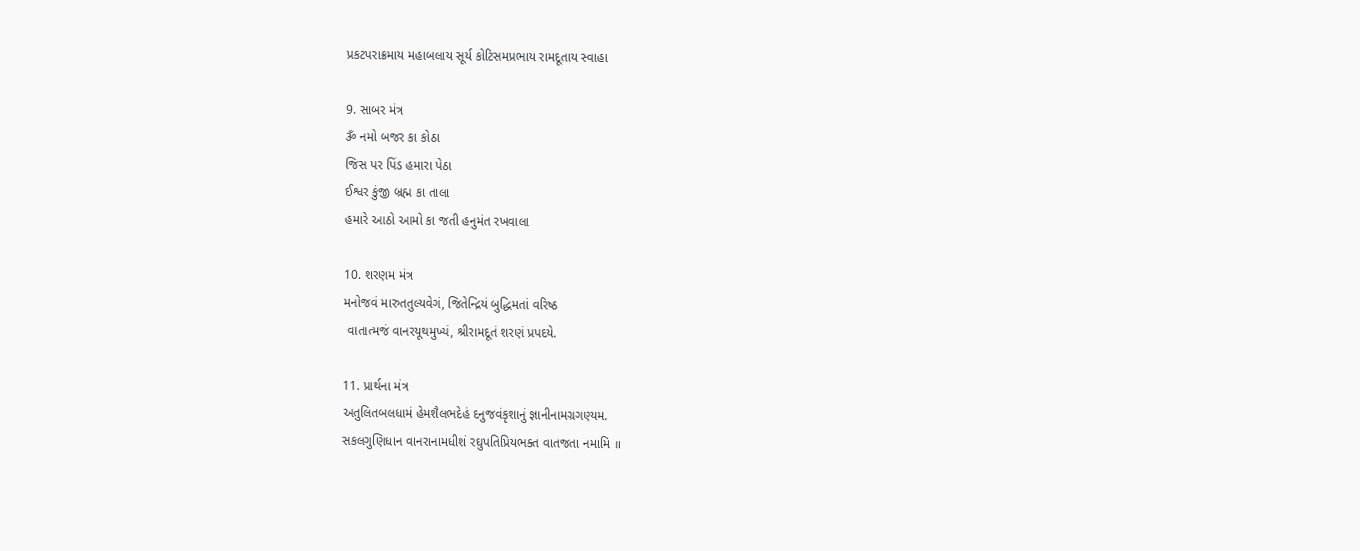પ્રકટપરાક્રમાય મહાબલાય સૂર્ય કોટિસમપ્રભાય રામદૂતાય સ્વાહા

9. સાબર મંત્ર
ૐ નમો બજર કા કોઠા
જિસ પર પિંડ હમારા પેઠા
ઈશ્વર કુંજી બ્રહ્મ કા તાલા
હમારે આઠો આમો કા જતી હનુમંત રખવાલા

10. શરણમ મંત્ર
મનોજવં મારુતતુલ્યવેગં, જિતેન્દ્રિયં બુદ્ધિમતાં વરિષ્ઠ
 વાતાત્મજં વાનરયૂથમુખ્યં, શ્રીરામદૂતં શરણં પ્રપદયે.

11. પ્રાર્થના મંત્ર
અતુલિતબલધામં હેમશૈલભદેહં દનુજવંકૃશાનું જ્ઞાનીનામગ્રગણ્યમ.
સકલગુણિધાન વાનરાનામધીશં રઘુપતિપ્રિયભક્ત વાતજતા નમામિ ॥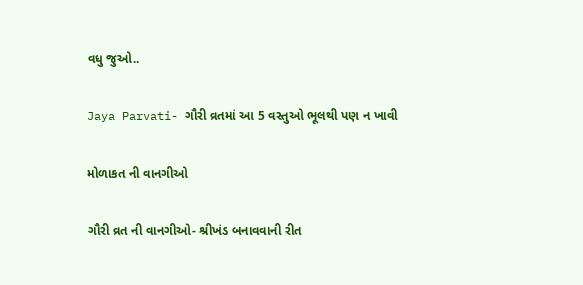વધુ જુઓ..

Jaya Parvati- ગૌરી વ્રતમાં આ 5 વસ્તુઓ ભૂલથી પણ ન ખાવી

મોળાકત ની વાનગીઓ

ગૌરી વ્રત ની વાનગીઓ- શ્રીખંડ બનાવવાની રીત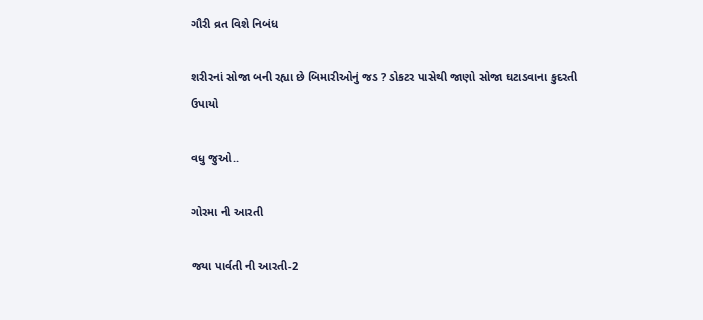ગૌરી વ્રત વિશે નિબંધ

શરીરનાં સોજા બની રહ્યા છે બિમારીઓનું જડ ? ડોકટર પાસેથી જાણો સોજા ઘટાડવાના કુદરતી ઉપાયો

વધુ જુઓ..

ગોરમા ની આરતી

જયા પાર્વતી ની આરતી-2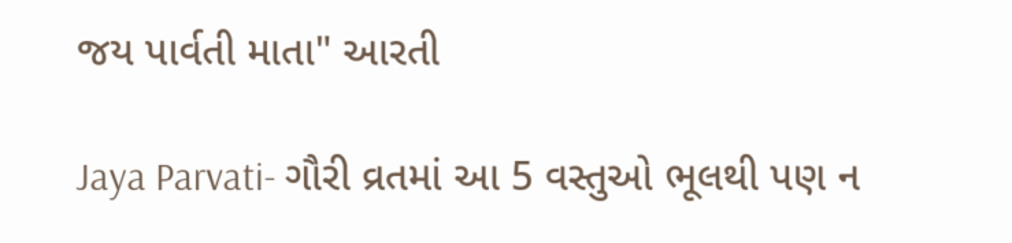જય પાર્વતી માતા" આરતી

Jaya Parvati- ગૌરી વ્રતમાં આ 5 વસ્તુઓ ભૂલથી પણ ન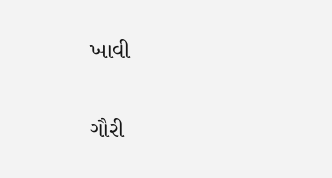ખાવી

ગૌરી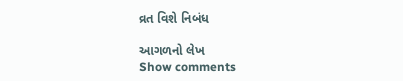વ્રત વિશે નિબંધ

આગળનો લેખ
Show comments